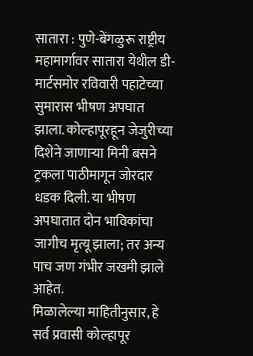सातारा : पुणे-बेंगळुरू राष्ट्रीय महामार्गावर सातारा येथील डी-मार्टसमोर रविवारी पहाटेच्या सुमारास भीषण अपघात झाला. कोल्हापूरहून जेजुरीच्या दिशेने जाणाऱ्या मिनी बसने ट्रकला पाठीमागून जोरदार धडक दिली. या भीषण अपघातात दोन भाविकांचा जागीच मृत्यू झाला; तर अन्य पाच जण गंभीर जखमी झाले आहेत.
मिळालेल्या माहितीनुसार, हे सर्व प्रवासी कोल्हापूर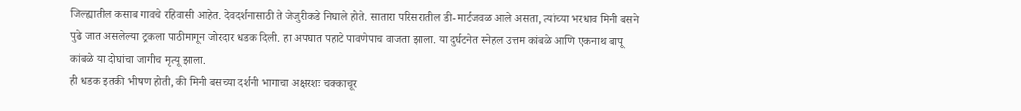जिल्ह्यातील कसाब गावचे रहिवासी आहेत. देवदर्शनासाठी ते जेजुरीकडे निघाले होते. सातारा परिसरातील डी-मार्टजवळ आले असता, त्यांच्या भरधाव मिनी बसने पुढे जात असलेल्या ट्रकला पाठीमागून जोरदार धडक दिली. हा अपघात पहाटे पावणेपाच वाजता झाला. या दुर्घटनेत स्नेहल उत्तम कांबळे आणि एकनाथ बापू कांबळे या दोघांचा जागीच मृत्यू झाला.
ही धडक इतकी भीषण होती, की मिनी बसच्या दर्शनी भागाचा अक्षरशः चक्काचूर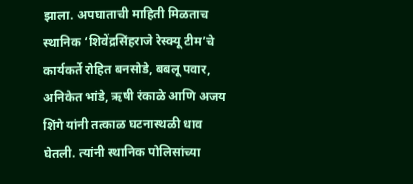झाला. अपघाताची माहिती मिळताच स्थानिक ‘शिवेंद्रसिंहराजे रेस्क्यू टीम’चे कार्यकर्ते रोहित बनसोडे, बबलू पवार, अनिकेत भांडे, ऋषी रंकाळे आणि अजय शिंगे यांनी तत्काळ घटनास्थळी धाव घेतली. त्यांनी स्थानिक पोलिसांच्या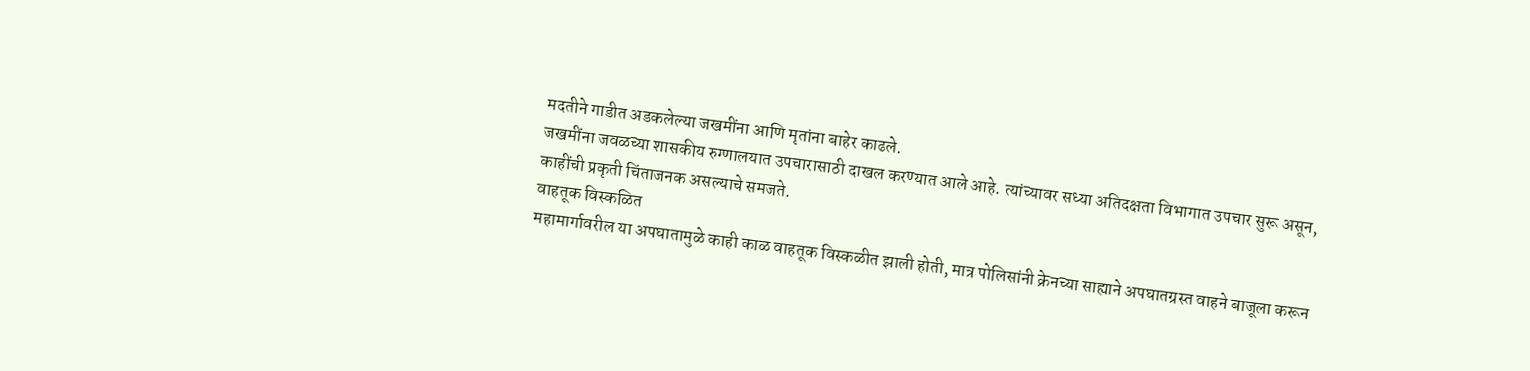मदतीने गाडीत अडकलेल्या जखमींना आणि मृतांना बाहेर काढले.
जखमींना जवळच्या शासकीय रुग्णालयात उपचारासाठी दाखल करण्यात आले आहे. त्यांच्यावर सध्या अतिदक्षता विभागात उपचार सुरू असून, काहींची प्रकृती चिंताजनक असल्याचे समजते.
वाहतूक विस्कळित
महामार्गावरील या अपघातामुळे काही काळ वाहतूक विस्कळीत झाली होती, मात्र पोलिसांनी क्रेनच्या साह्याने अपघातग्रस्त वाहने बाजूला करून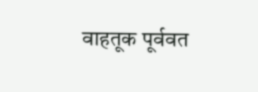वाहतूक पूर्ववत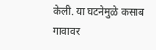केली. या घटनेमुळे कसाब गावावर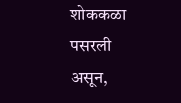शोककळा पसरली असून,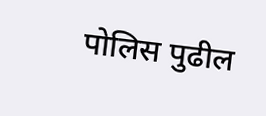पोलिस पुढील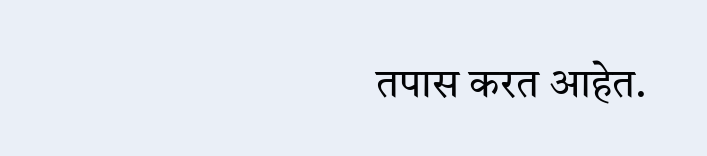तपास करत आहेत.